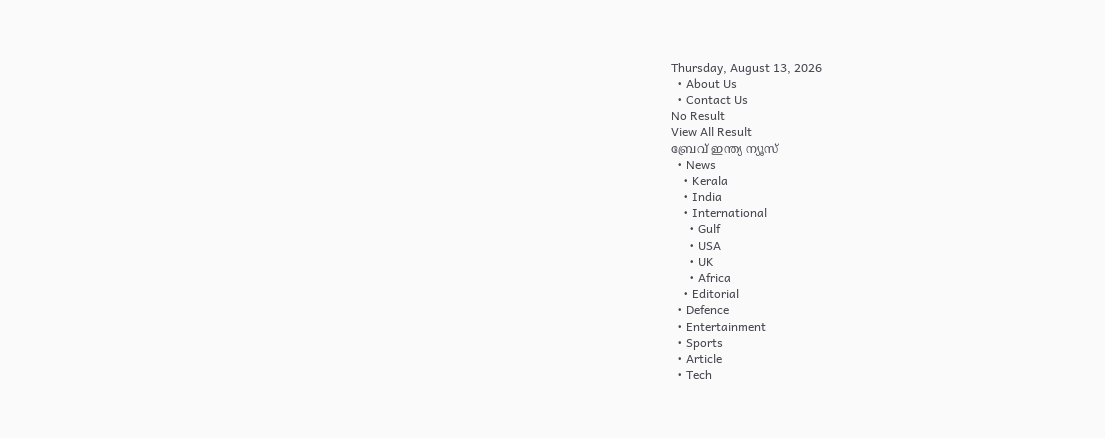Thursday, August 13, 2026
  • About Us
  • Contact Us
No Result
View All Result
ബ്രേവ് ഇന്ത്യ ന്യൂസ്
  • News
    • Kerala
    • India
    • International
      • Gulf
      • USA
      • UK
      • Africa
    • Editorial
  • Defence
  • Entertainment
  • Sports
  • Article
  • Tech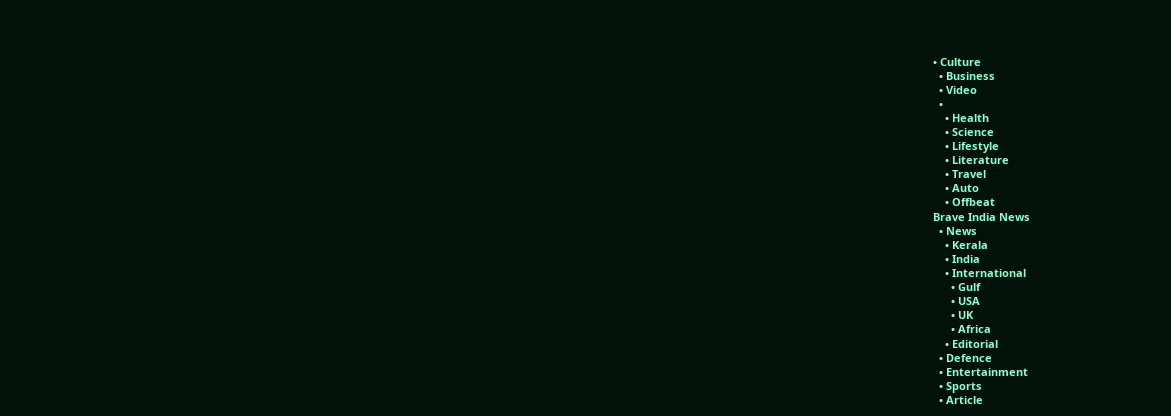• Culture
  • Business
  • Video
  •
    • Health
    • Science
    • Lifestyle
    • Literature
    • Travel
    • Auto
    • Offbeat
Brave India News
  • News
    • Kerala
    • India
    • International
      • Gulf
      • USA
      • UK
      • Africa
    • Editorial
  • Defence
  • Entertainment
  • Sports
  • Article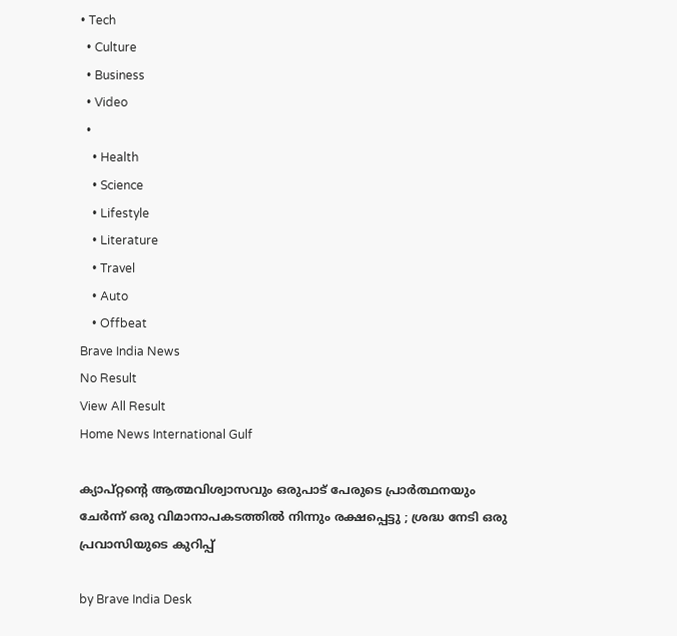• Tech
  • Culture
  • Business
  • Video
  •
    • Health
    • Science
    • Lifestyle
    • Literature
    • Travel
    • Auto
    • Offbeat
Brave India News
No Result
View All Result
Home News International Gulf

ക്യാപ്റ്റന്റെ ആത്മവിശ്വാസവും ഒരുപാട് പേരുടെ പ്രാർത്ഥനയും ചേർന്ന് ഒരു വിമാനാപകടത്തിൽ നിന്നും രക്ഷപ്പെട്ടു ; ശ്രദ്ധ നേടി ഒരു പ്രവാസിയുടെ കുറിപ്പ്

by Brave India Desk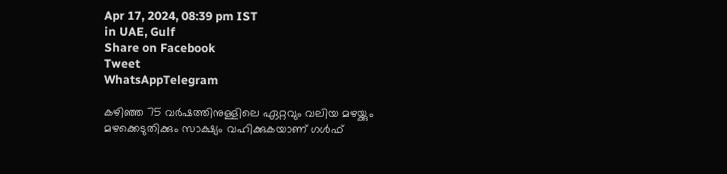Apr 17, 2024, 08:39 pm IST
in UAE, Gulf
Share on Facebook
Tweet
WhatsAppTelegram

കഴിഞ്ഞ 75 വർഷത്തിനുള്ളിലെ ഏറ്റവും വലിയ മഴയ്ക്കും മഴക്കെടുതിക്കും സാക്ഷ്യം വഹിക്കുകയാണ് ഗൾഫ്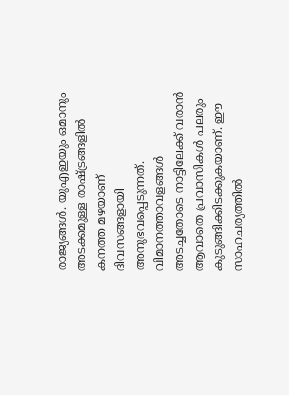രാജ്യങ്ങൾ. യുഎഇയും ഒമാനും അടക്കമുള്ള രാഷ്ട്രങ്ങളിൽ കനത്ത മഴയാണ് ദിവസങ്ങളായി അനുഭവപ്പെടുന്നത്. വിമാനത്താവളങ്ങൾ അടച്ചതോടെ നാട്ടിലേക്ക് വരാൻ ആവാതെ പ്രവാസികൾ പലരും കുടുങ്ങിക്കിടക്കുകയാണ്. ഈ സാഹചര്യത്തിൽ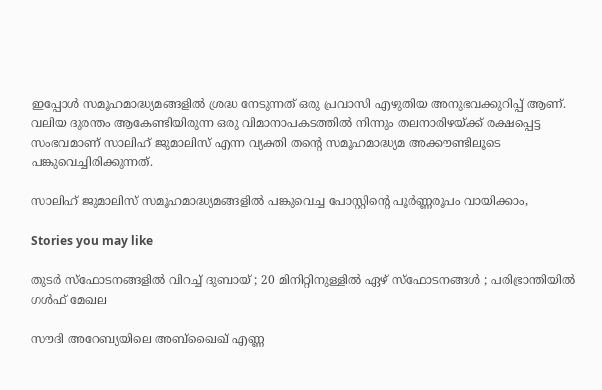ഇപ്പോൾ സമൂഹമാദ്ധ്യമങ്ങളിൽ ശ്രദ്ധ നേടുന്നത് ഒരു പ്രവാസി എഴുതിയ അനുഭവക്കുറിപ്പ് ആണ്. വലിയ ദുരന്തം ആകേണ്ടിയിരുന്ന ഒരു വിമാനാപകടത്തിൽ നിന്നും തലനാരിഴയ്ക്ക് രക്ഷപ്പെട്ട സംഭവമാണ് സാലിഹ് ജുമാലിസ് എന്ന വ്യക്തി തന്റെ സമൂഹമാദ്ധ്യമ അക്കൗണ്ടിലൂടെ പങ്കുവെച്ചിരിക്കുന്നത്.

സാലിഹ് ജുമാലിസ് സമൂഹമാദ്ധ്യമങ്ങളിൽ പങ്കുവെച്ച പോസ്റ്റിന്റെ പൂർണ്ണരൂപം വായിക്കാം,

Stories you may like

തുടർ സ്ഫോടനങ്ങളിൽ വിറച്ച് ദുബായ് ; 20 മിനിറ്റിനുള്ളിൽ ഏഴ് സ്ഫോടനങ്ങൾ ; പരിഭ്രാന്തിയിൽ ഗൾഫ് മേഖല

സൗദി അറേബ്യയിലെ അബ്ഖൈഖ് എണ്ണ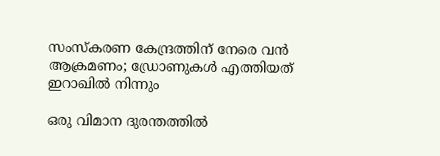സംസ്കരണ കേന്ദ്രത്തിന് നേരെ വൻ ആക്രമണം; ഡ്രോണുകൾ എത്തിയത് ഇറാഖിൽ നിന്നും

ഒരു വിമാന ദുരന്തത്തിൽ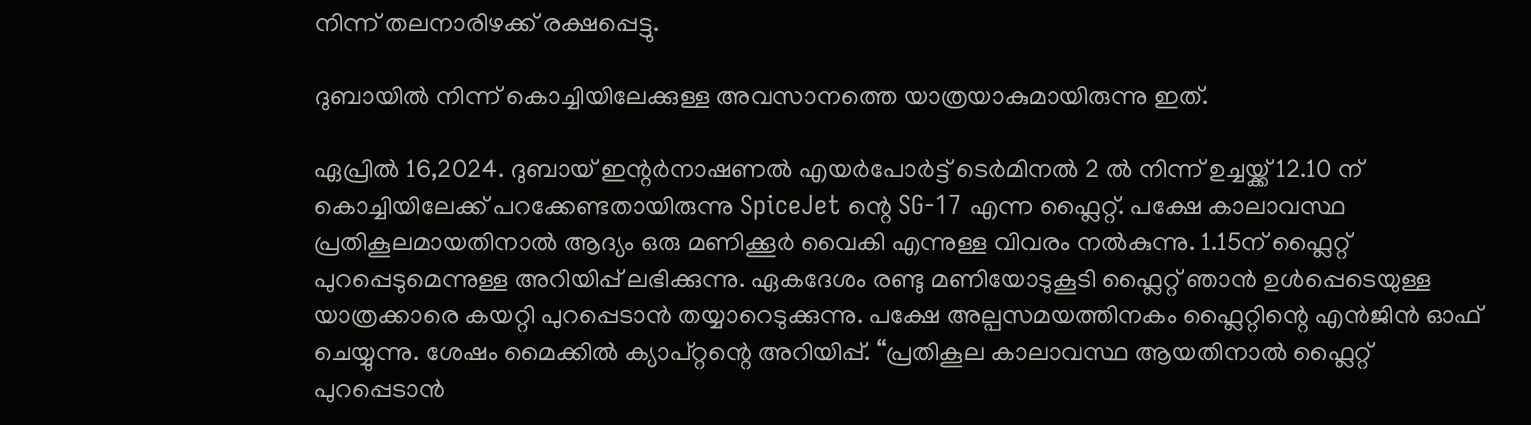നിന്ന് തലനാരിഴക്ക് രക്ഷപ്പെട്ടു.

ദുബായിൽ നിന്ന് കൊച്ചിയിലേക്കുള്ള അവസാനത്തെ യാത്രയാകുമായിരുന്നു ഇത്.

ഏപ്രിൽ 16,2024. ദുബായ് ഇന്റർനാഷണൽ എയർപോർട്ട് ടെർമിനൽ 2 ൽ നിന്ന് ഉച്ചയ്ക്ക് 12.10 ന് കൊച്ചിയിലേക്ക് പറക്കേണ്ടതായിരുന്നു SpiceJet ന്റെ SG-17 എന്ന ഫ്ലൈറ്റ്. പക്ഷേ കാലാവസ്ഥ പ്രതികൂലമായതിനാൽ ആദ്യം ഒരു മണിക്കൂർ വൈകി എന്നുള്ള വിവരം നൽകുന്നു. 1.15ന് ഫ്ലൈറ്റ് പുറപ്പെടുമെന്നുള്ള അറിയിപ്പ് ലഭിക്കുന്നു. ഏകദേശം രണ്ടു മണിയോടുകൂടി ഫ്ലൈറ്റ് ഞാൻ ഉൾപ്പെടെയുള്ള യാത്രക്കാരെ കയറ്റി പുറപ്പെടാൻ തയ്യാറെടുക്കുന്നു. പക്ഷേ അല്പസമയത്തിനകം ഫ്ലൈറ്റിന്റെ എൻജിൻ ഓഫ് ചെയ്യുന്നു. ശേഷം മൈക്കിൽ ക്യാപ്റ്റന്റെ അറിയിപ്പ്. “പ്രതികൂല കാലാവസ്ഥ ആയതിനാൽ ഫ്ലൈറ്റ് പുറപ്പെടാൻ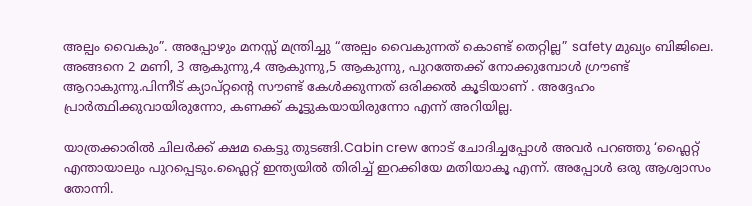അല്പം വൈകും”. അപ്പോഴും മനസ്സ് മന്ത്രിച്ചു “അല്പം വൈകുന്നത് കൊണ്ട് തെറ്റില്ല” safety മുഖ്യം ബിജിലെ. അങ്ങനെ 2 മണി, 3 ആകുന്നു,4 ആകുന്നു,5 ആകുന്നു, പുറത്തേക്ക് നോക്കുമ്പോൾ ഗ്രൗണ്ട് ആറാകുന്നു.പിന്നീട് ക്യാപ്റ്റന്റെ സൗണ്ട് കേൾക്കുന്നത് ഒരിക്കൽ കൂടിയാണ് . അദ്ദേഹം പ്രാർത്ഥിക്കുവായിരുന്നോ, കണക്ക് കൂട്ടുകയായിരുന്നോ എന്ന് അറിയില്ല.

യാത്രക്കാരിൽ ചിലർക്ക് ക്ഷമ കെട്ടു തുടങ്ങി.Cabin crew നോട് ചോദിച്ചപ്പോൾ അവർ പറഞ്ഞു ‘ഫ്ലൈറ്റ് എന്തായാലും പുറപ്പെടും.ഫ്ലൈറ്റ് ഇന്ത്യയിൽ തിരിച്ച് ഇറക്കിയേ മതിയാകൂ എന്ന്. അപ്പോൾ ഒരു ആശ്വാസം തോന്നി.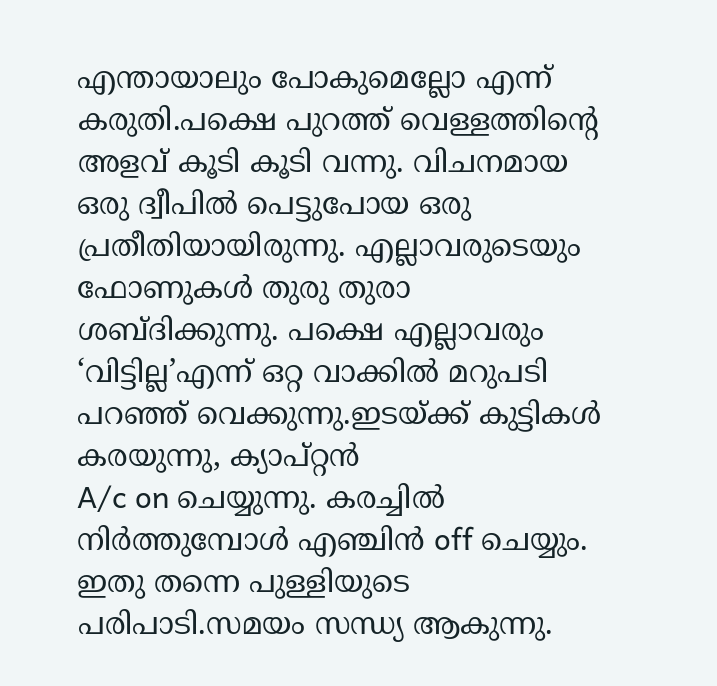എന്തായാലും പോകുമെല്ലോ എന്ന് കരുതി.പക്ഷെ പുറത്ത് വെള്ളത്തിന്റെ അളവ് കൂടി കൂടി വന്നു. വിചനമായ ഒരു ദ്വീപിൽ പെട്ടുപോയ ഒരു പ്രതീതിയായിരുന്നു. എല്ലാവരുടെയും ഫോണുകൾ തുരു തുരാ ശബ്‌ദിക്കുന്നു. പക്ഷെ എല്ലാവരും ‘വിട്ടില്ല’എന്ന് ഒറ്റ വാക്കിൽ മറുപടി പറഞ്ഞ് വെക്കുന്നു.ഇടയ്ക്ക് കുട്ടികൾ കരയുന്നു, ക്യാപ്റ്റൻ
A/c on ചെയ്യുന്നു. കരച്ചിൽ നിർത്തുമ്പോൾ എഞ്ചിൻ off ചെയ്യും. ഇതു തന്നെ പുള്ളിയുടെ പരിപാടി.സമയം സന്ധ്യ ആകുന്നു.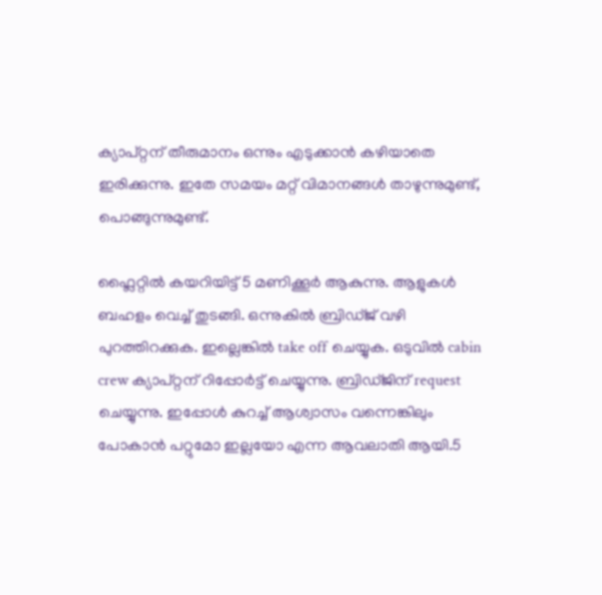ക്യാപ്റ്റന് തീരുമാനം ഒന്നും എടുക്കാൻ കഴിയാതെ ഇരിക്കുന്നു. ഇതേ സമയം മറ്റ് വിമാനങ്ങൾ താഴുന്നുമുണ്ട്, പൊങ്ങുന്നുമുണ്ട്.

ഫ്ലൈറ്റിൽ കയറിയിട്ട് 5 മണിക്കൂർ ആകുന്നു. ആളുകൾ ബഹളം വെച്ച് തുടങ്ങി. ഒന്നുകിൽ ബ്രിഡ്ജ് വഴി പുറത്തിറക്കുക. ഇല്ലെങ്കിൽ take off ചെയ്യുക. ഒടുവിൽ cabin crew ക്യാപ്റ്റന് റിപ്പോർട്ട്‌ ചെയ്യുന്നു. ബ്രിഡ്ജിന് request ചെയ്യുന്നു. ഇപ്പോൾ കുറച്ച് ആശ്വാസം വന്നെങ്കിലും പോകാൻ പറ്റുമോ ഇല്ലയോ എന്ന ആവലാതി ആയി.5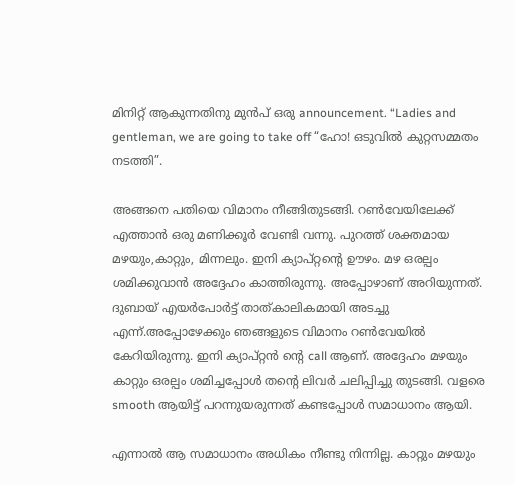മിനിറ്റ് ആകുന്നതിനു മുൻപ് ഒരു announcement. “Ladies and gentleman, we are going to take off “ഹോ! ഒടുവിൽ കുറ്റസമ്മതം നടത്തി”.

അങ്ങനെ പതിയെ വിമാനം നീങ്ങിതുടങ്ങി. റൺവേയിലേക്ക് എത്താൻ ഒരു മണിക്കൂർ വേണ്ടി വന്നു. പുറത്ത് ശക്തമായ മഴയും,കാറ്റും, മിന്നലും. ഇനി ക്യാപ്റ്റന്റെ ഊഴം. മഴ ഒരല്പം ശമിക്കുവാൻ അദ്ദേഹം കാത്തിരുന്നു. അപ്പോഴാണ് അറിയുന്നത്. ദുബായ് എയർപോർട്ട് താത്കാലികമായി അടച്ചു എന്ന്.അപ്പോഴേക്കും ഞങ്ങളുടെ വിമാനം റൺവേയിൽ കേറിയിരുന്നു. ഇനി ക്യാപ്റ്റൻ ന്റെ call ആണ്. അദ്ദേഹം മഴയും കാറ്റും ഒരല്പം ശമിച്ചപ്പോൾ തന്റെ ലിവർ ചലിപ്പിച്ചു തുടങ്ങി. വളരെ smooth ആയിട്ട് പറന്നുയരുന്നത് കണ്ടപ്പോൾ സമാധാനം ആയി.

എന്നാൽ ആ സമാധാനം അധികം നീണ്ടു നിന്നില്ല. കാറ്റും മഴയും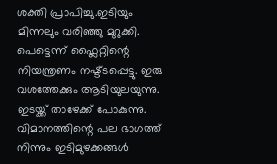ശക്തി പ്രാപിച്ചു.ഇടിയും മിന്നലും വരിഞ്ഞു മുറുക്കി. പെട്ടെന്ന് ഫ്ലൈറ്റിന്റെ നിയന്ത്രണം നഷ്ട്ടപ്പെട്ടു. ഇരു വശത്തേക്കും ആടിയുലയുന്നു. ഇടയ്ക്ക് താഴേക്ക്‌ പോകുന്നു. വിമാനത്തിന്റെ പല ഭാഗത്ത് നിന്നും ഇടിമുഴക്കങ്ങൾ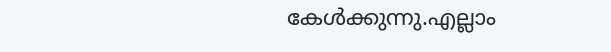കേൾക്കുന്നു.എല്ലാം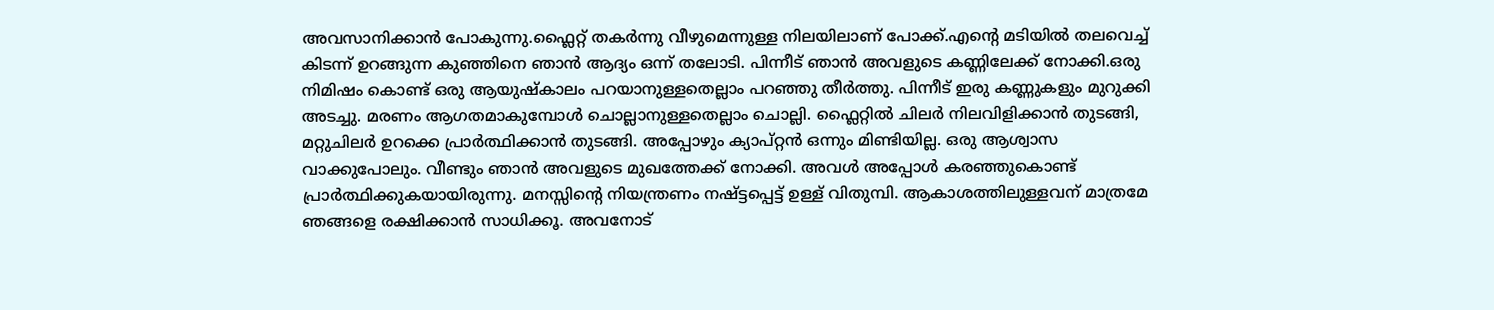അവസാനിക്കാൻ പോകുന്നു.ഫ്ലൈറ്റ് തകർന്നു വീഴുമെന്നുള്ള നിലയിലാണ് പോക്ക്.എന്റെ മടിയിൽ തലവെച്ച് കിടന്ന് ഉറങ്ങുന്ന കുഞ്ഞിനെ ഞാൻ ആദ്യം ഒന്ന് തലോടി. പിന്നീട് ഞാൻ അവളുടെ കണ്ണിലേക്ക് നോക്കി.ഒരു നിമിഷം കൊണ്ട് ഒരു ആയുഷ്കാലം പറയാനുള്ളതെല്ലാം പറഞ്ഞു തീർത്തു. പിന്നീട് ഇരു കണ്ണുകളും മുറുക്കി അടച്ചു. മരണം ആഗതമാകുമ്പോൾ ചൊല്ലാനുള്ളതെല്ലാം ചൊല്ലി. ഫ്ലൈറ്റിൽ ചിലർ നിലവിളിക്കാൻ തുടങ്ങി, മറ്റുചിലർ ഉറക്കെ പ്രാർത്ഥിക്കാൻ തുടങ്ങി. അപ്പോഴും ക്യാപ്റ്റൻ ഒന്നും മിണ്ടിയില്ല. ഒരു ആശ്വാസ വാക്കുപോലും. വീണ്ടും ഞാൻ അവളുടെ മുഖത്തേക്ക് നോക്കി. അവൾ അപ്പോൾ കരഞ്ഞുകൊണ്ട് പ്രാർത്ഥിക്കുകയായിരുന്നു. മനസ്സിന്റെ നിയന്ത്രണം നഷ്ട്ടപ്പെട്ട് ഉള്ള് വിതുമ്പി. ആകാശത്തിലുള്ളവന് മാത്രമേ ഞങ്ങളെ രക്ഷിക്കാൻ സാധിക്കൂ. അവനോട്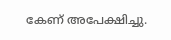കേണ് അപേക്ഷിച്ചു.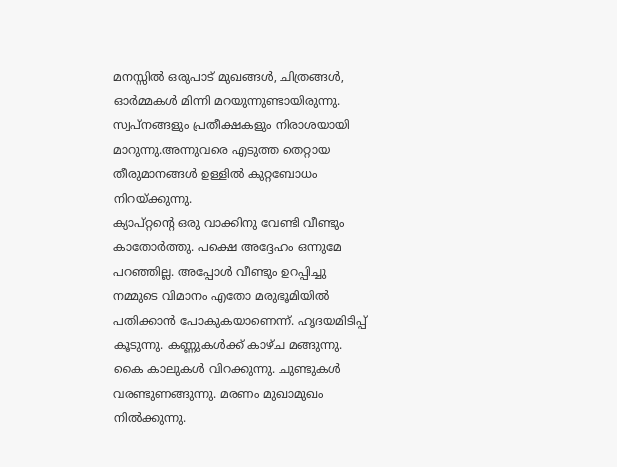മനസ്സിൽ ഒരുപാട് മുഖങ്ങൾ, ചിത്രങ്ങൾ, ഓർമ്മകൾ മിന്നി മറയുന്നുണ്ടായിരുന്നു. സ്വപ്നങ്ങളും പ്രതീക്ഷകളും നിരാശയായി മാറുന്നു.അന്നുവരെ എടുത്ത തെറ്റായ തീരുമാനങ്ങൾ ഉള്ളിൽ കുറ്റബോധം നിറയ്ക്കുന്നു.
ക്യാപ്റ്റന്റെ ഒരു വാക്കിനു വേണ്ടി വീണ്ടും കാതോർത്തു. പക്ഷെ അദ്ദേഹം ഒന്നുമേ പറഞ്ഞില്ല. അപ്പോൾ വീണ്ടും ഉറപ്പിച്ചു നമ്മുടെ വിമാനം എതോ മരുഭൂമിയിൽ പതിക്കാൻ പോകുകയാണെന്ന്. ഹൃദയമിടിപ്പ് കൂടുന്നു. കണ്ണുകൾക്ക് കാഴ്ച മങ്ങുന്നു. കൈ കാലുകൾ വിറക്കുന്നു. ചുണ്ടുകൾ വരണ്ടുണങ്ങുന്നു. മരണം മുഖാമുഖം നിൽക്കുന്നു.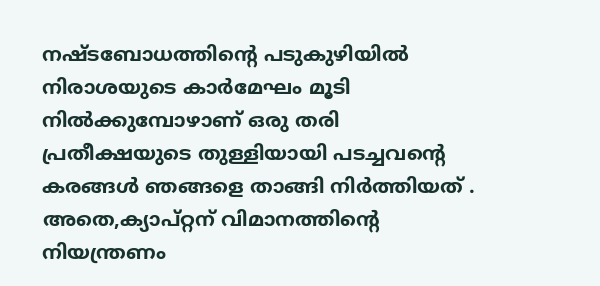നഷ്ടബോധത്തിന്റെ പടുകുഴിയിൽ നിരാശയുടെ കാർമേഘം മൂടി നിൽക്കുമ്പോഴാണ് ഒരു തരി പ്രതീക്ഷയുടെ തുള്ളിയായി പടച്ചവന്റെ കരങ്ങൾ ഞങ്ങളെ താങ്ങി നിർത്തിയത് . അതെ,ക്യാപ്റ്റന് വിമാനത്തിന്റെ നിയന്ത്രണം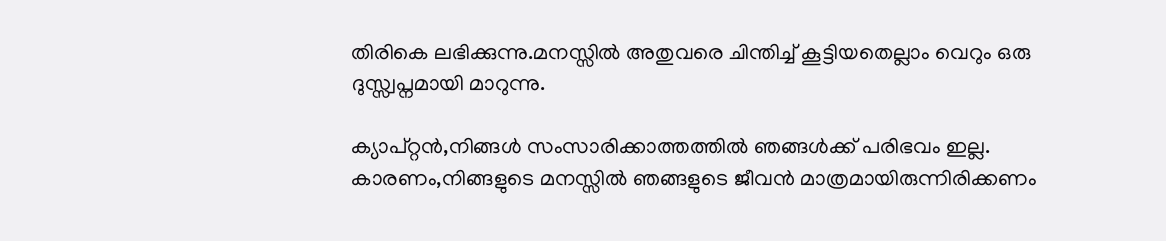തിരികെ ലഭിക്കുന്നു.മനസ്സിൽ അതുവരെ ചിന്തിച്ച് കൂട്ടിയതെല്ലാം വെറും ഒരു ദുസ്സ്വപ്നമായി മാറുന്നു.

ക്യാപ്റ്റൻ,നിങ്ങൾ സംസാരിക്കാത്തത്തിൽ ഞങ്ങൾക്ക് പരിഭവം ഇല്ല. കാരണം,നിങ്ങളുടെ മനസ്സിൽ ഞങ്ങളുടെ ജീവൻ മാത്രമായിരുന്നിരിക്കണം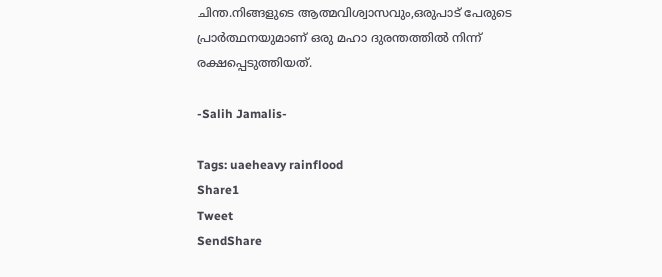ചിന്ത.നിങ്ങളുടെ ആത്മവിശ്വാസവും,ഒരുപാട് പേരുടെ പ്രാർത്ഥനയുമാണ് ഒരു മഹാ ദുരന്തത്തിൽ നിന്ന് രക്ഷപ്പെടുത്തിയത്.

-Salih Jamalis-

Tags: uaeheavy rainflood
Share1
Tweet
SendShare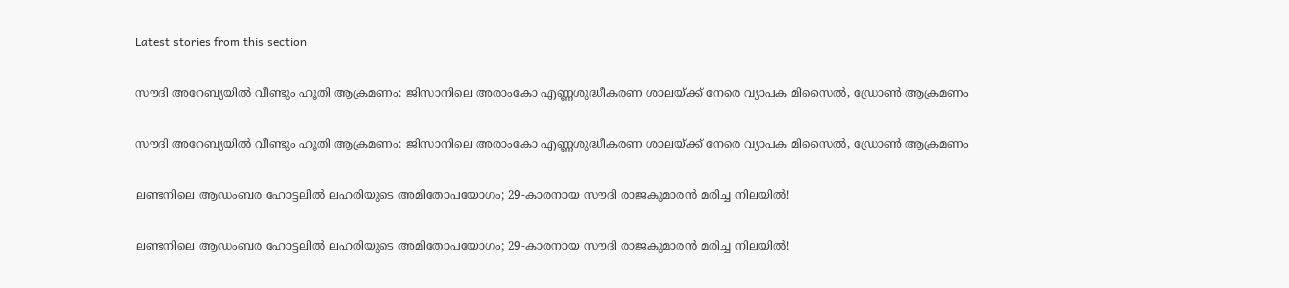Latest stories from this section

സൗദി അറേബ്യയിൽ വീണ്ടും ഹൂതി ആക്രമണം: ജിസാനിലെ അരാംകോ എണ്ണശുദ്ധീകരണ ശാലയ്ക്ക് നേരെ വ്യാപക മിസൈൽ, ഡ്രോൺ ആക്രമണം

സൗദി അറേബ്യയിൽ വീണ്ടും ഹൂതി ആക്രമണം: ജിസാനിലെ അരാംകോ എണ്ണശുദ്ധീകരണ ശാലയ്ക്ക് നേരെ വ്യാപക മിസൈൽ, ഡ്രോൺ ആക്രമണം

ലണ്ടനിലെ ആഡംബര ഹോട്ടലിൽ ലഹരിയുടെ അമിതോപയോഗം; 29-കാരനായ സൗദി രാജകുമാരൻ മരിച്ച നിലയിൽ!

ലണ്ടനിലെ ആഡംബര ഹോട്ടലിൽ ലഹരിയുടെ അമിതോപയോഗം; 29-കാരനായ സൗദി രാജകുമാരൻ മരിച്ച നിലയിൽ!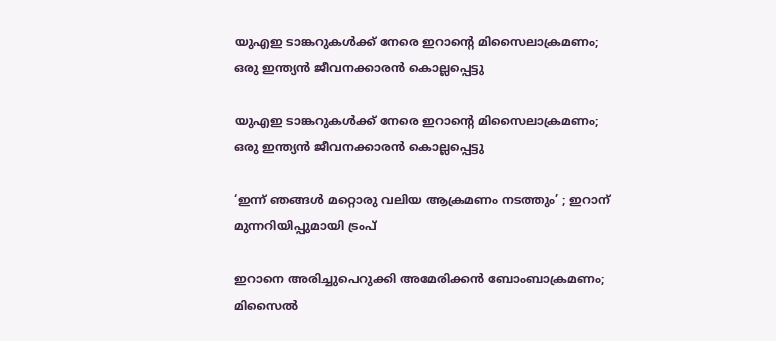യുഎഇ ടാങ്കറുകൾക്ക് നേരെ ഇറാന്റെ മിസൈലാക്രമണം; ഒരു ഇന്ത്യൻ ജീവനക്കാരൻ കൊല്ലപ്പെട്ടു

യുഎഇ ടാങ്കറുകൾക്ക് നേരെ ഇറാന്റെ മിസൈലാക്രമണം; ഒരു ഇന്ത്യൻ ജീവനക്കാരൻ കൊല്ലപ്പെട്ടു

‘ഇന്ന് ഞങ്ങൾ മറ്റൊരു വലിയ ആക്രമണം നടത്തും’ ; ഇറാന് മുന്നറിയിപ്പുമായി ട്രംപ്

ഇറാനെ അരിച്ചുപെറുക്കി അമേരിക്കൻ ബോംബാക്രമണം; മിസൈൽ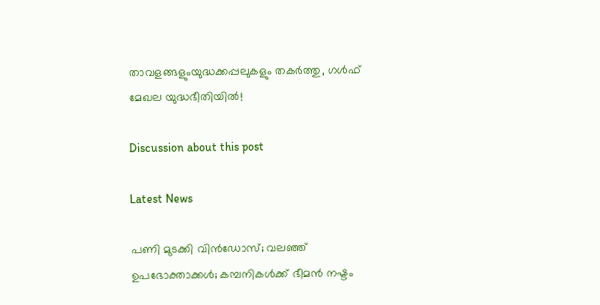താവളങ്ങളുംയുദ്ധക്കപ്പലുകളും തകർത്തു, ഗൾഫ് മേഖല യുദ്ധഭീതിയിൽ!

Discussion about this post

Latest News

പണി മുടക്കി വിൻഡോസ്; വലഞ്ഞ് ഉപഭോക്താക്കൾ; കമ്പനികൾക്ക് ഭീമൻ നഷ്ടം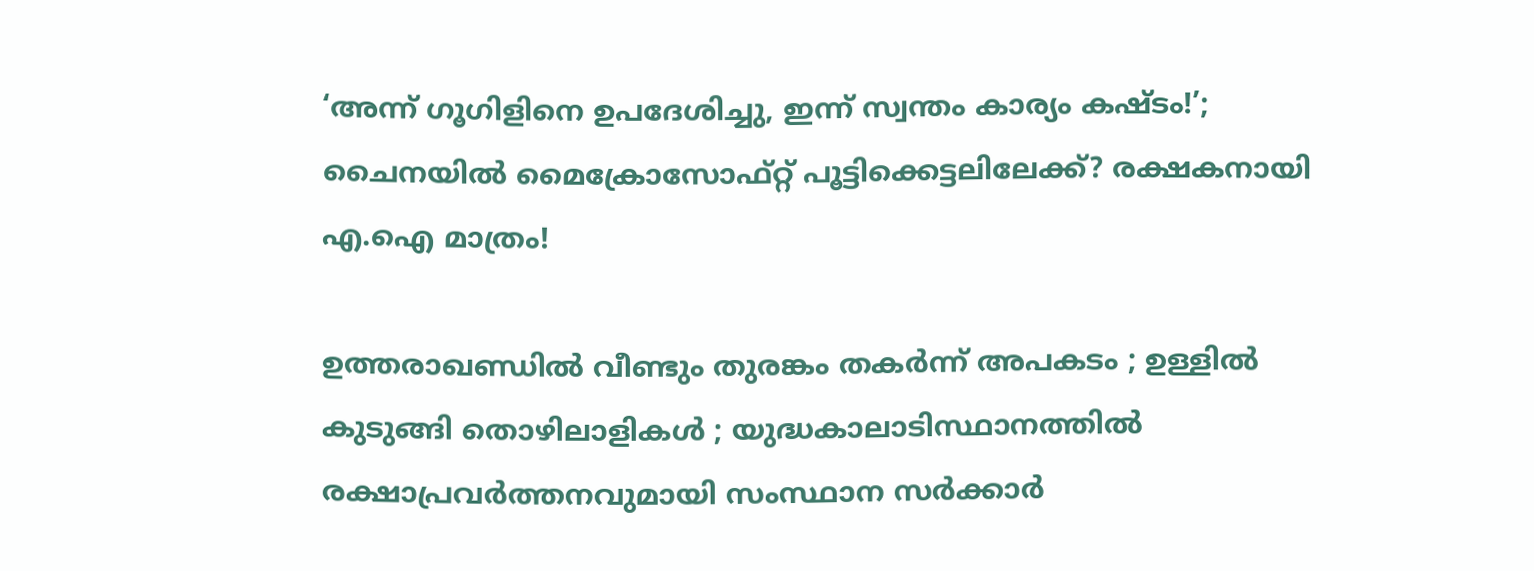‘അന്ന് ഗൂഗിളിനെ ഉപദേശിച്ചു, ഇന്ന് സ്വന്തം കാര്യം കഷ്ടം!’; ചൈനയിൽ മൈക്രോസോഫ്റ്റ് പൂട്ടിക്കെട്ടലിലേക്ക്? രക്ഷകനായി എ.ഐ മാത്രം!

ഉത്തരാഖണ്ഡിൽ വീണ്ടും തുരങ്കം തകർന്ന് അപകടം ; ഉള്ളിൽ കുടുങ്ങി തൊഴിലാളികൾ ; യുദ്ധകാലാടിസ്ഥാനത്തിൽ രക്ഷാപ്രവർത്തനവുമായി സംസ്ഥാന സർക്കാർ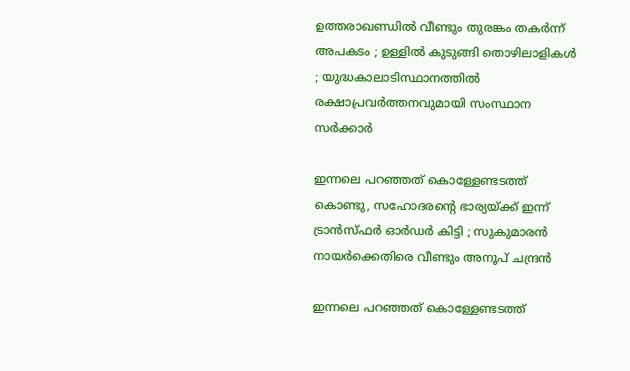ഉത്തരാഖണ്ഡിൽ വീണ്ടും തുരങ്കം തകർന്ന് അപകടം ; ഉള്ളിൽ കുടുങ്ങി തൊഴിലാളികൾ ; യുദ്ധകാലാടിസ്ഥാനത്തിൽ രക്ഷാപ്രവർത്തനവുമായി സംസ്ഥാന സർക്കാർ

ഇന്നലെ പറഞ്ഞത് കൊള്ളേണ്ടടത്ത് കൊണ്ടു, സഹോദരന്റെ ഭാര്യയ്ക്ക് ഇന്ന് ട്രാൻസ്ഫർ ഓർഡർ കിട്ടി ; സുകുമാരൻ നായർക്കെതിരെ വീണ്ടും അനൂപ് ചന്ദ്രൻ

ഇന്നലെ പറഞ്ഞത് കൊള്ളേണ്ടടത്ത്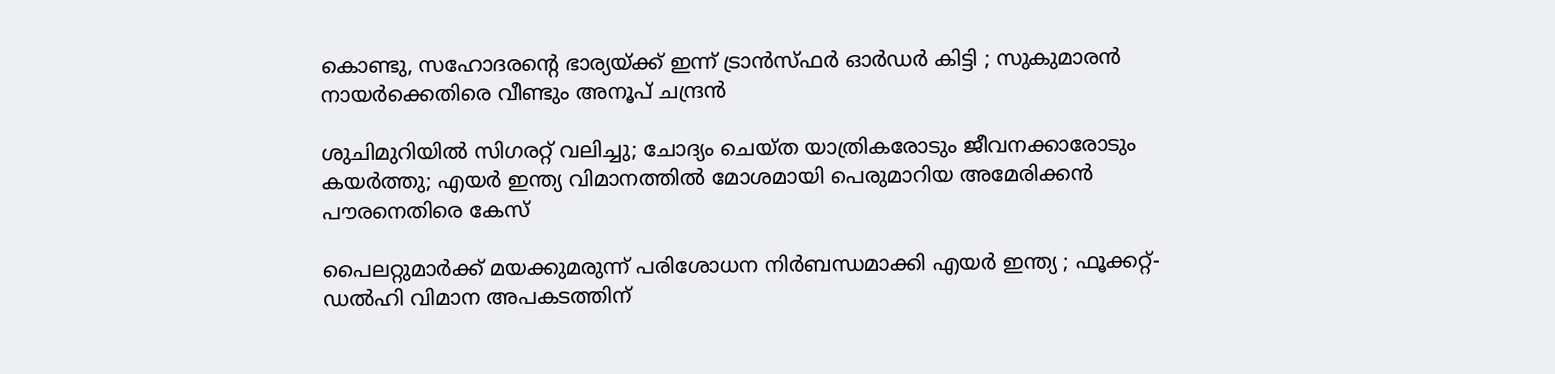കൊണ്ടു, സഹോദരന്റെ ഭാര്യയ്ക്ക് ഇന്ന് ട്രാൻസ്ഫർ ഓർഡർ കിട്ടി ; സുകുമാരൻ നായർക്കെതിരെ വീണ്ടും അനൂപ് ചന്ദ്രൻ

ശുചിമുറിയിൽ സിഗരറ്റ് വലിച്ചു; ചോദ്യം ചെയ്ത യാത്രികരോടും ജീവനക്കാരോടും  കയർത്തു; എയർ ഇന്ത്യ വിമാനത്തിൽ മോശമായി പെരുമാറിയ അമേരിക്കൻ പൗരനെതിരെ കേസ്

പൈലറ്റുമാർക്ക് മയക്കുമരുന്ന് പരിശോധന നിർബന്ധമാക്കി എയർ ഇന്ത്യ ; ഫൂക്കറ്റ്-ഡൽഹി വിമാന അപകടത്തിന്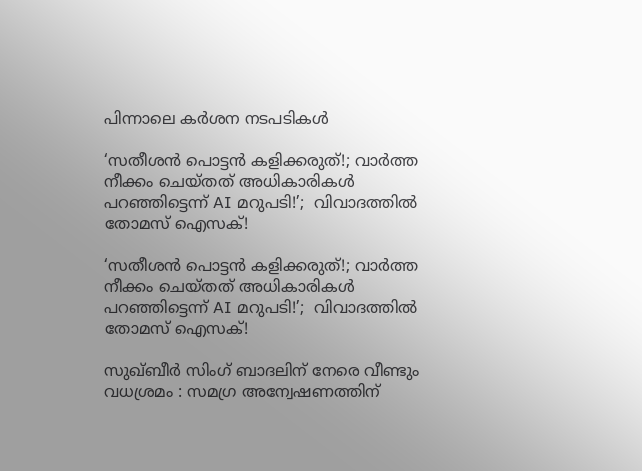പിന്നാലെ കർശന നടപടികൾ

‘സതീശൻ പൊട്ടൻ കളിക്കരുത്!; വാർത്ത നീക്കം ചെയ്തത് അധികാരികൾ പറഞ്ഞിട്ടെന്ന് AI മറുപടി!’;  വിവാദത്തിൽ തോമസ് ഐസക്!

‘സതീശൻ പൊട്ടൻ കളിക്കരുത്!; വാർത്ത നീക്കം ചെയ്തത് അധികാരികൾ പറഞ്ഞിട്ടെന്ന് AI മറുപടി!’;  വിവാദത്തിൽ തോമസ് ഐസക്!

സുഖ്‌ബീർ സിംഗ് ബാദലിന് നേരെ വീണ്ടും വധശ്രമം : സമഗ്ര അന്വേഷണത്തിന്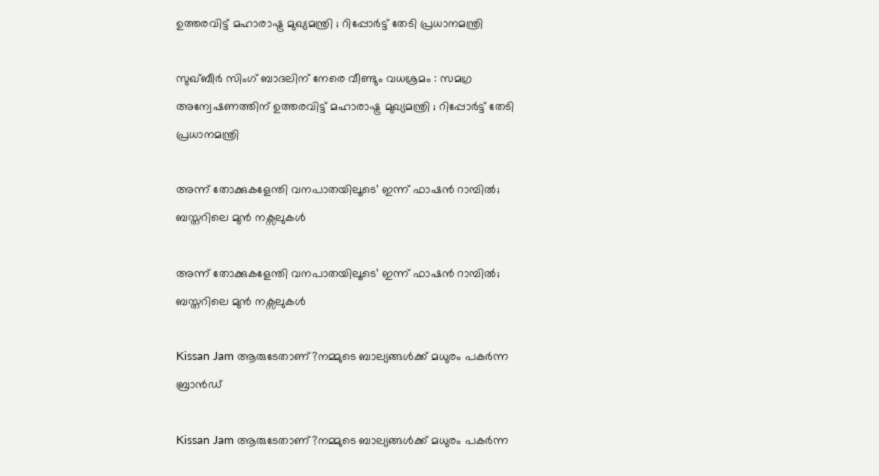ഉത്തരവിട്ട് മഹാരാഷ്ട്ര മുഖ്യമന്ത്രി ; റിപ്പോർട്ട് തേടി പ്രധാനമന്ത്രി

സുഖ്‌ബീർ സിംഗ് ബാദലിന് നേരെ വീണ്ടും വധശ്രമം : സമഗ്ര അന്വേഷണത്തിന് ഉത്തരവിട്ട് മഹാരാഷ്ട്ര മുഖ്യമന്ത്രി ; റിപ്പോർട്ട് തേടി പ്രധാനമന്ത്രി

അന്ന് തോക്കുകളേന്തി വനപാതയിലൂടെ’ ഇന്ന് ഫാഷൻ റാമ്പിൽ; ബസ്തറിലെ മുൻ നക്സലുകൾ

അന്ന് തോക്കുകളേന്തി വനപാതയിലൂടെ’ ഇന്ന് ഫാഷൻ റാമ്പിൽ; ബസ്തറിലെ മുൻ നക്സലുകൾ

Kissan Jam ആരുടേതാണ്?നമ്മുടെ ബാല്യങ്ങൾക്ക് മധുരം പകർന്ന ബ്രാൻഡ്

Kissan Jam ആരുടേതാണ്?നമ്മുടെ ബാല്യങ്ങൾക്ക് മധുരം പകർന്ന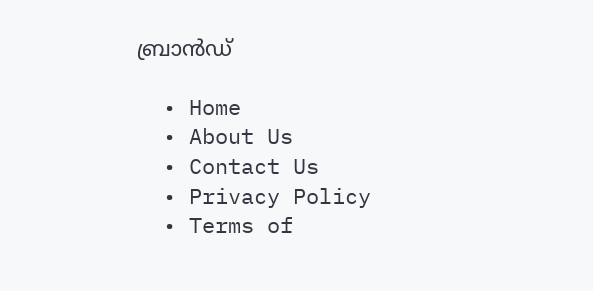ബ്രാൻഡ്

  • Home
  • About Us
  • Contact Us
  • Privacy Policy
  • Terms of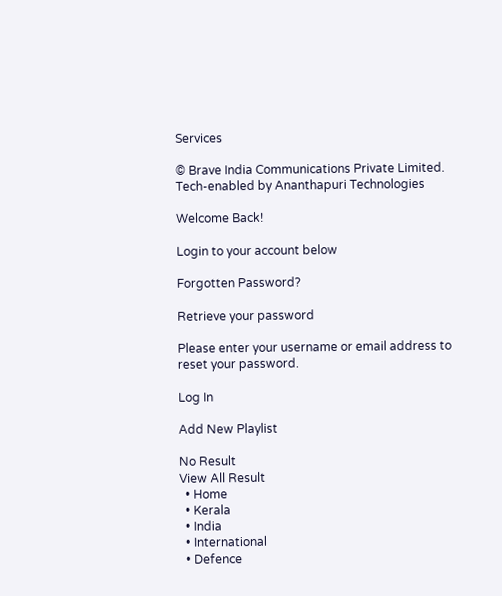Services

© Brave India Communications Private Limited.
Tech-enabled by Ananthapuri Technologies

Welcome Back!

Login to your account below

Forgotten Password?

Retrieve your password

Please enter your username or email address to reset your password.

Log In

Add New Playlist

No Result
View All Result
  • Home
  • Kerala
  • India
  • International
  • Defence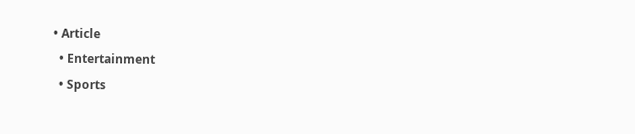• Article
  • Entertainment
  • Sports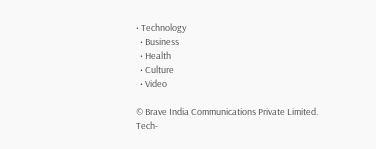• Technology
  • Business
  • Health
  • Culture
  • Video

© Brave India Communications Private Limited.
Tech-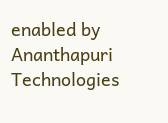enabled by Ananthapuri Technologies